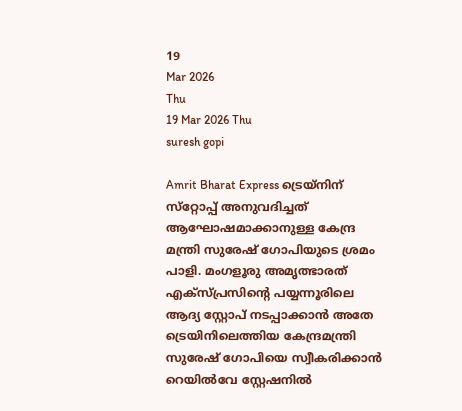19
Mar 2026
Thu
19 Mar 2026 Thu
suresh gopi

Amrit Bharat Express ട്രെയ്‌നിന് സ്‌റ്റോപ്പ് അനുവദിച്ചത് ആഘോഷമാക്കാനുള്ള കേന്ദ്ര മന്ത്രി സുരേഷ് ഗോപിയുടെ ശ്രമം പാളി. മംഗളൂരു അമൃത്ഭാരത് എക്‌സ്പ്രസിന്റെ പയ്യന്നൂരിലെ ആദ്യ സ്റ്റോപ് നടപ്പാക്കാന്‍ അതേ ട്രെയിനിലെത്തിയ കേന്ദ്രമന്ത്രി സുരേഷ് ഗോപിയെ സ്വീകരിക്കാന്‍ റെയില്‍വേ സ്റ്റേഷനില്‍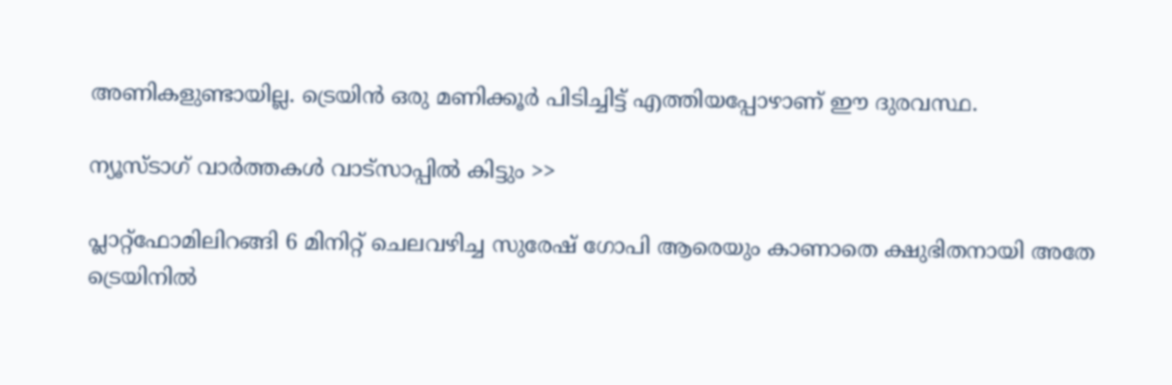അണികളുണ്ടായില്ല. ട്രെയിന്‍ ഒരു മണിക്കൂര്‍ പിടിച്ചിട്ട് എത്തിയപ്പോഴാണ് ഈ ദുരവസ്ഥ.

ന്യൂസ്ടാഗ് വാര്‍ത്തകള്‍ വാട്‌സാപ്പില്‍ കിട്ടും >>

പ്ലാറ്റ്‌ഫോമിലിറങ്ങി 6 മിനിറ്റ് ചെലവഴിച്ച സുരേഷ് ഗോപി ആരെയും കാണാതെ ക്ഷുഭിതനായി അതേ ട്രെയിനില്‍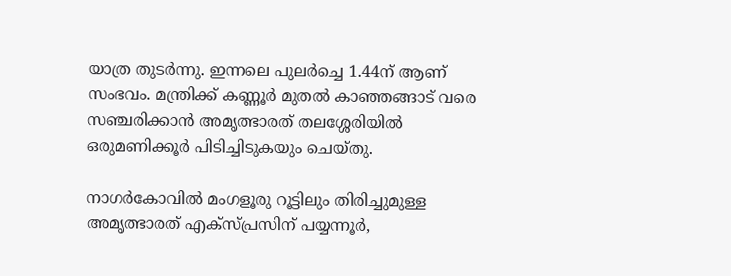യാത്ര തുടര്‍ന്നു. ഇന്നലെ പുലര്‍ച്ചെ 1.44ന് ആണ് സംഭവം. മന്ത്രിക്ക് കണ്ണൂര്‍ മുതല്‍ കാഞ്ഞങ്ങാട് വരെ സഞ്ചരിക്കാന്‍ അമൃത്ഭാരത് തലശ്ശേരിയില്‍ ഒരുമണിക്കൂര്‍ പിടിച്ചിടുകയും ചെയ്തു.

നാഗര്‍കോവില്‍ മംഗളൂരു റൂട്ടിലും തിരിച്ചുമുള്ള അമൃത്ഭാരത് എക്‌സ്പ്രസിന് പയ്യന്നൂര്‍,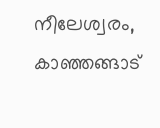നീലേശ്വരം, കാഞ്ഞങ്ങാട്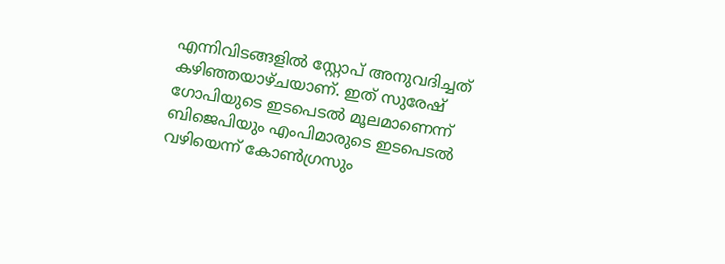എന്നിവിടങ്ങളില്‍ സ്റ്റോപ് അനുവദിച്ചത് കഴിഞ്ഞയാഴ്ചയാണ്. ഇത് സുരേഷ് ഗോപിയുടെ ഇടപെടല്‍ മൂലമാണെന്ന് ബിജെപിയും എംപിമാരുടെ ഇടപെടല്‍ വഴിയെന്ന് കോണ്‍ഗ്രസും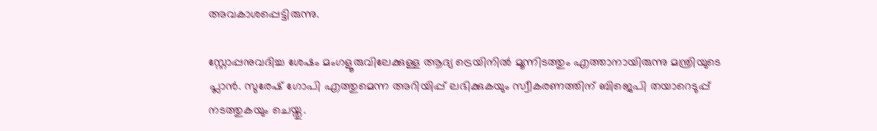അവകാശപ്പെട്ടിരുന്നു.

സ്റ്റോപ്പനുവദിച്ച ശേഷം മംഗളൂരുവിലേക്കുള്ള ആദ്യ ട്രെയിനില്‍ മൂന്നിടത്തും എത്താനായിരുന്നു മന്ത്രിയുടെ പ്ലാന്‍. സുരേഷ് ഗോപി എത്തുമെന്ന അറിയിപ്പ് ലഭിക്കുകയും സ്വീകരണത്തിന് ബിജെപി തയാറെടുപ്പ് നടത്തുകയും ചെയ്തു.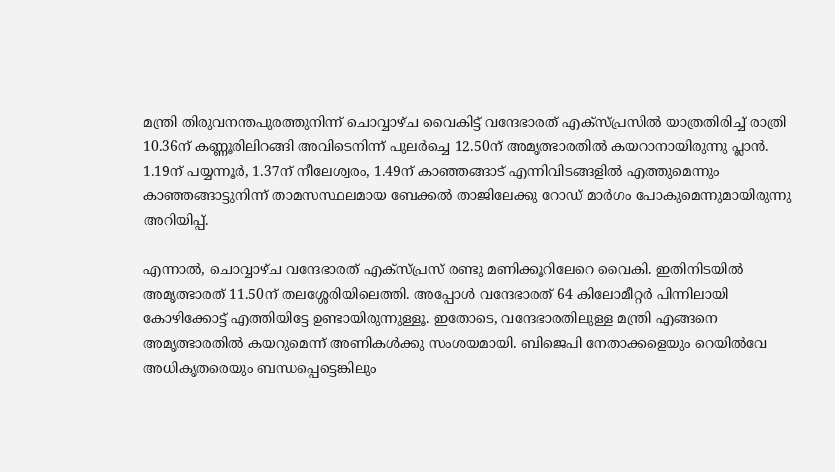മന്ത്രി തിരുവനന്തപുരത്തുനിന്ന് ചൊവ്വാഴ്ച വൈകിട്ട് വന്ദേഭാരത് എക്‌സ്പ്രസില്‍ യാത്രതിരിച്ച് രാത്രി 10.36ന് കണ്ണൂരിലിറങ്ങി അവിടെനിന്ന് പുലര്‍ച്ചെ 12.50ന് അമൃത്ഭാരതില്‍ കയറാനായിരുന്നു പ്ലാന്‍. 1.19ന് പയ്യന്നൂര്‍, 1.37ന് നീലേശ്വരം, 1.49ന് കാഞ്ഞങ്ങാട് എന്നിവിടങ്ങളില്‍ എത്തുമെന്നും കാഞ്ഞങ്ങാട്ടുനിന്ന് താമസസ്ഥലമായ ബേക്കല്‍ താജിലേക്കു റോഡ് മാര്‍ഗം പോകുമെന്നുമായിരുന്നു അറിയിപ്പ്.

എന്നാല്‍, ചൊവ്വാഴ്ച വന്ദേഭാരത് എക്‌സ്പ്രസ് രണ്ടു മണിക്കൂറിലേറെ വൈകി. ഇതിനിടയില്‍ അമൃത്ഭാരത് 11.50ന് തലശ്ശേരിയിലെത്തി. അപ്പോള്‍ വന്ദേഭാരത് 64 കിലോമീറ്റര്‍ പിന്നിലായി കോഴിക്കോട്ട് എത്തിയിട്ടേ ഉണ്ടായിരുന്നുള്ളൂ. ഇതോടെ, വന്ദേഭാരതിലുള്ള മന്ത്രി എങ്ങനെ അമൃത്ഭാരതില്‍ കയറുമെന്ന് അണികള്‍ക്കു സംശയമായി. ബിജെപി നേതാക്കളെയും റെയില്‍വേ അധികൃതരെയും ബന്ധപ്പെട്ടെങ്കിലും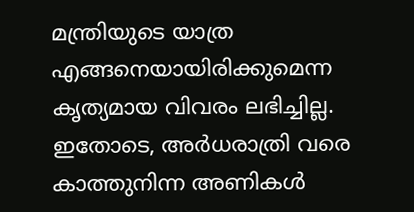മന്ത്രിയുടെ യാത്ര എങ്ങനെയായിരിക്കുമെന്ന കൃത്യമായ വിവരം ലഭിച്ചില്ല. ഇതോടെ, അര്‍ധരാത്രി വരെ കാത്തുനിന്ന അണികള്‍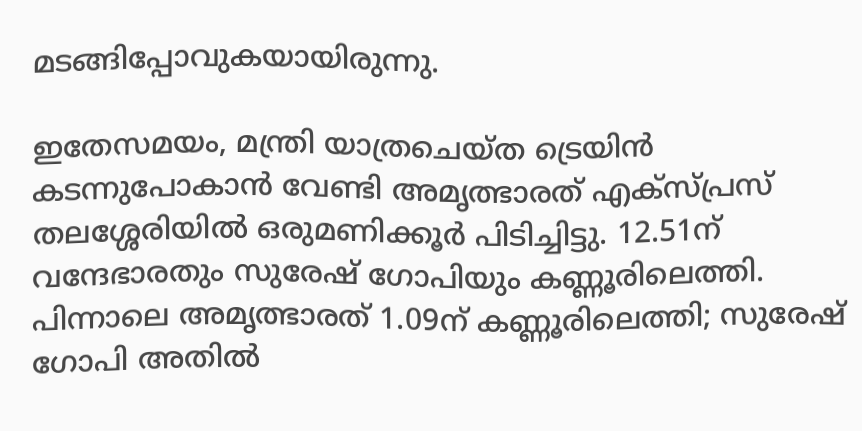മടങ്ങിപ്പോവുകയായിരുന്നു.

ഇതേസമയം, മന്ത്രി യാത്രചെയ്ത ട്രെയിന്‍ കടന്നുപോകാന്‍ വേണ്ടി അമൃത്ഭാരത് എക്‌സ്പ്രസ് തലശ്ശേരിയില്‍ ഒരുമണിക്കൂര്‍ പിടിച്ചിട്ടു. 12.51ന് വന്ദേഭാരതും സുരേഷ് ഗോപിയും കണ്ണൂരിലെത്തി. പിന്നാലെ അമൃത്ഭാരത് 1.09ന് കണ്ണൂരിലെത്തി; സുരേഷ് ഗോപി അതില്‍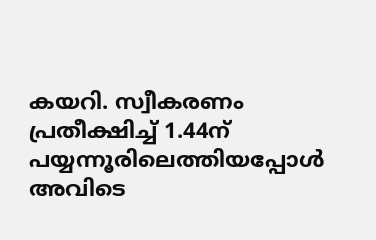കയറി. സ്വീകരണം പ്രതീക്ഷിച്ച് 1.44ന് പയ്യന്നൂരിലെത്തിയപ്പോള്‍ അവിടെ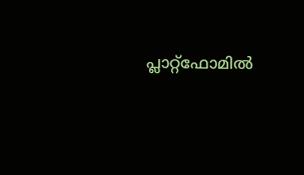പ്ലാറ്റ്‌ഫോമില്‍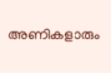അണികളാരും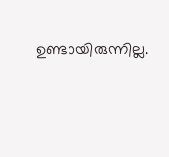ഉണ്ടായിരുന്നില്ല.